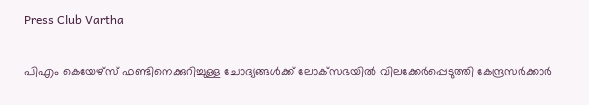Press Club Vartha

പിഎം കെയേഴ്സ് ഫണ്ടിനെക്കുറിച്ചുള്ള ചോദ്യങ്ങള്‍ക്ക് ലോക്‌സഭയില്‍ വിലക്കേര്‍പ്പെടുത്തി കേന്ദ്രസര്‍ക്കാര്‍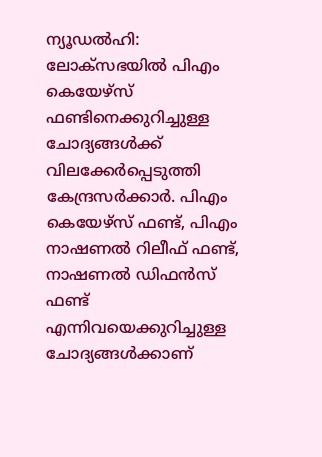ന്യൂഡല്‍ഹി: ലോക്‌സഭയില്‍ പിഎം കെയേഴ്സ് ഫണ്ടിനെക്കുറിച്ചുള്ള ചോദ്യങ്ങള്‍ക്ക് വിലക്കേര്‍പ്പെടുത്തി കേന്ദ്രസര്‍ക്കാര്‍. പിഎം കെയേഴ്സ് ഫണ്ട്, പിഎം നാഷണല്‍ റിലീഫ് ഫണ്ട്, നാഷണല്‍ ഡിഫന്‍സ് ഫണ്ട് എന്നിവയെക്കുറിച്ചുള്ള ചോദ്യങ്ങള്‍ക്കാണ്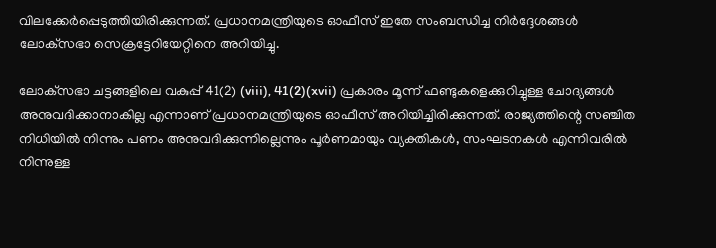വിലക്കേര്‍പ്പെടുത്തിയിരിക്കുന്നത്. പ്രധാനമന്ത്രിയുടെ ഓഫീസ് ഇതേ സംബന്ധിച്ച നിര്‍ദ്ദേശങ്ങള്‍ ലോക്‌സഭാ സെക്രട്ടേറിയേറ്റിനെ അറിയിച്ചു.

ലോക്‌സഭാ ചട്ടങ്ങളിലെ വകുപ്പ് 41(2) (viii), 41(2)(xvii) പ്രകാരം മൂന്ന് ഫണ്ടുകളെക്കുറിച്ചുള്ള ചോദ്യങ്ങള്‍ അനുവദിക്കാനാകില്ല എന്നാണ് പ്രധാനമന്ത്രിയുടെ ഓഫീസ് അറിയിച്ചിരിക്കുന്നത്. രാജ്യത്തിന്റെ സഞ്ചിത നിധിയില്‍ നിന്നും പണം അനുവദിക്കുന്നില്ലെന്നും പൂര്‍ണമായും വ്യക്തികള്‍, സംഘടനകള്‍ എന്നിവരില്‍ നിന്നുള്ള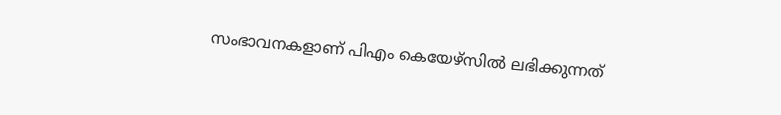സംഭാവനകളാണ് പിഎം കെയേഴ്സില്‍ ലഭിക്കുന്നത്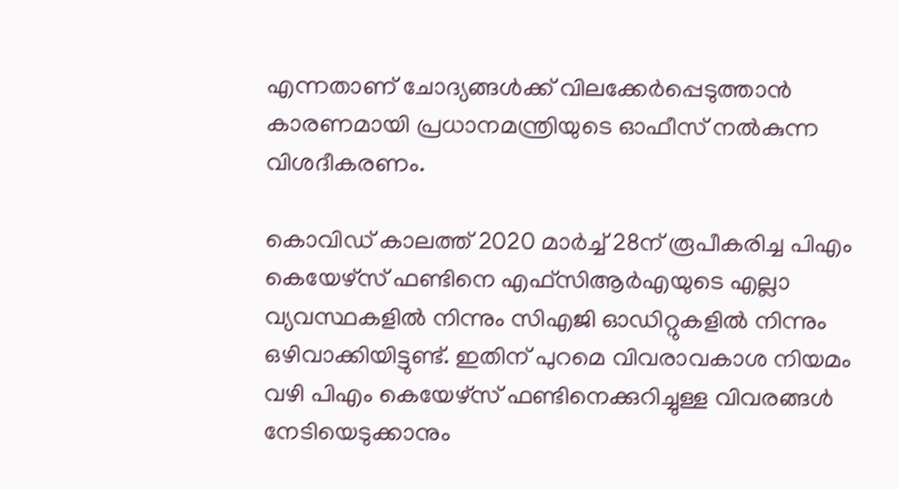എന്നതാണ് ചോദ്യങ്ങള്‍ക്ക് വിലക്കേര്‍പ്പെടുത്താന്‍ കാരണമായി പ്രധാനമന്ത്രിയുടെ ഓഫീസ് നല്‍കുന്ന വിശദീകരണം.

കൊവിഡ് കാലത്ത് 2020 മാര്‍ച്ച് 28ന് രൂപീകരിച്ച പിഎം കെയേഴ്സ് ഫണ്ടിനെ എഫ്സിആര്‍എയുടെ എല്ലാ വ്യവസ്ഥകളില്‍ നിന്നും സിഎജി ഓഡിറ്റുകളില്‍ നിന്നും ഒഴിവാക്കിയിട്ടുണ്ട്. ഇതിന് പുറമെ വിവരാവകാശ നിയമം വഴി പിഎം കെയേഴ്സ് ഫണ്ടിനെക്കുറിച്ചുള്ള വിവരങ്ങള്‍ നേടിയെടുക്കാനും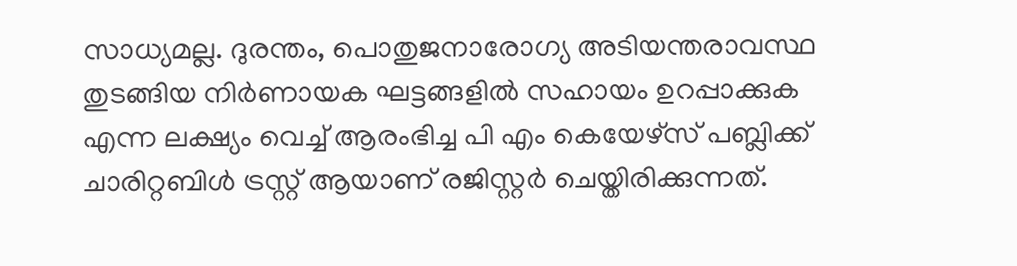സാധ്യമല്ല. ദുരന്തം, പൊതുജനാരോഗ്യ അടിയന്തരാവസ്ഥ തുടങ്ങിയ നിര്‍ണായക ഘട്ടങ്ങളില്‍ സഹായം ഉറപ്പാക്കുക എന്ന ലക്ഷ്യം വെച്ച് ആരംഭിച്ച പി എം കെയേഴ്സ് പബ്ലിക്ക് ചാരിറ്റബിള്‍ ട്രസ്റ്റ് ആയാണ് രജിസ്റ്റര്‍ ചെയ്തിരിക്കുന്നത്.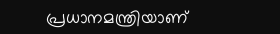പ്രധാനമന്ത്രിയാണ്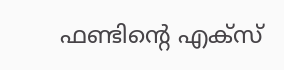ഫണ്ടിന്റെ എക്‌സ്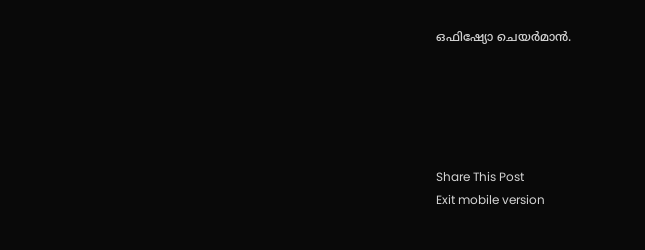ഒഫിഷ്യോ ചെയര്‍മാന്‍.





Share This Post
Exit mobile version